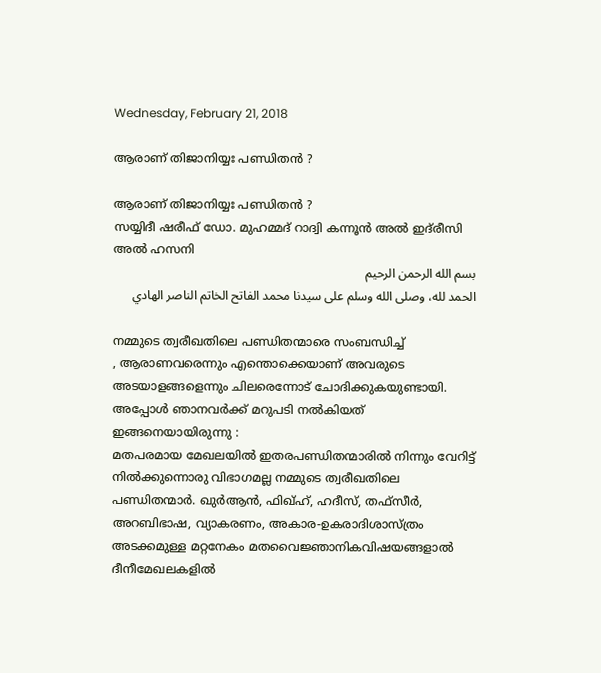Wednesday, February 21, 2018

ആരാണ് തിജാനിയ്യഃ പണ്ഡിതന്‍ ?

ആരാണ് തിജാനിയ്യഃ പണ്ഡിതന്‍ ?
സയ്യിദീ ഷരീഫ് ഡോ. മുഹമ്മദ് റാദ്വി കന്നൂന്‍ അല്‍ ഇദ്‍രീസി അല്‍ ഹസനി
بسم الله الرحمن الرحيم
الحمد لله، وصلى الله وسلم على سيدنا محمد الفاتح الخاتم الناصر الهادي

നമ്മുടെ ത്വരീഖതിലെ പണ്ഡിതന്മാരെ സംബന്ധിച്ച്
, ആരാണവരെന്നും എന്തൊക്കെയാണ് അവരുടെ അടയാളങ്ങളെന്നും ചിലരെന്നോട് ചോദിക്കുകയുണ്ടായി. അപ്പോള്‍ ഞാനവര്‍ക്ക് മറുപടി നല്‍കിയത് ഇങ്ങനെയായിരുന്നു :
മതപരമായ മേഖലയില്‍ ഇതരപണ്ഡിതന്മാരില്‍ നിന്നും വേറിട്ട് നില്‍ക്കുന്നൊരു വിഭാഗമല്ല നമ്മുടെ ത്വരീഖതിലെ പണ്ഡിതന്മാര്‍. ഖുര്‍ആന്‍, ഫിഖ്ഹ്, ഹദീസ്, തഫ്‍സീര്‍, അറബിഭാഷ, വ്യാകരണം, അകാര-ഉകരാദിശാസ്‍ത്രം അടക്കമുള്ള മറ്റനേകം മതവൈജ്ഞാനികവിഷയങ്ങളാല്‍ ദീനീമേഖലകളില്‍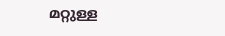മറ്റുള്ള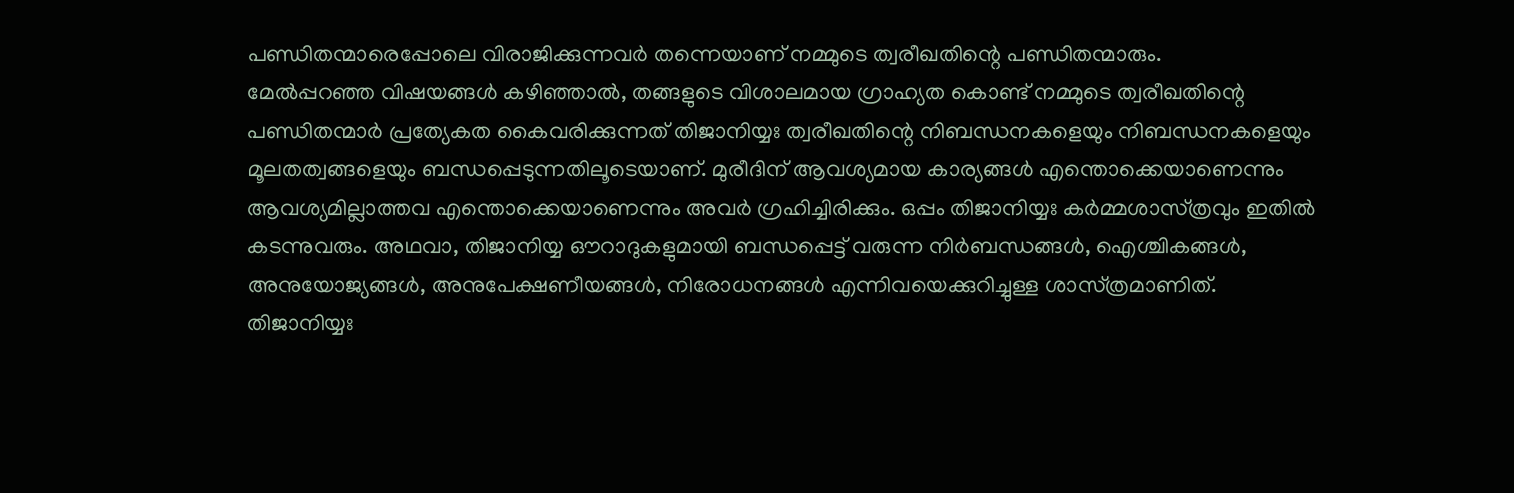പണ്ഡിതന്മാരെപ്പോലെ വിരാജിക്കുന്നവര്‍ തന്നെയാണ് നമ്മുടെ ത്വരീഖതിന്റെ പണ്ഡിതന്മാരും.
മേല്‍പ്പറഞ്ഞ വിഷയങ്ങള്‍ കഴിഞ്ഞാല്‍, തങ്ങളുടെ വിശാലമായ ഗ്രാഹ്യത കൊണ്ട് നമ്മുടെ ത്വരീഖതിന്റെ പണ്ഡിതന്മാര്‍ പ്രത്യേകത കൈവരിക്കുന്നത് തിജാനിയ്യഃ ത്വരീഖതിന്റെ നിബന്ധനകളെയും നിബന്ധനകളെയും മൂലതത്വങ്ങളെയും ബന്ധപ്പെടുന്നതിലൂടെയാണ്. മുരീദിന് ആവശ്യമായ കാര്യങ്ങള്‍ എന്തൊക്കെയാണെന്നും ആവശ്യമില്ലാത്തവ എന്തൊക്കെയാണെന്നും അവര്‍ ഗ്രഹിച്ചിരിക്കും. ഒപ്പം തിജാനിയ്യഃ കര്‍മ്മശാസ്‍ത്രവും ഇതില്‍ കടന്നുവരും. അഥവാ, തിജാനിയ്യ ഔറാദുകളുമായി ബന്ധപ്പെട്ട് വരുന്ന നിര്‍ബന്ധങ്ങള്‍, ഐശ്ചികങ്ങള്‍, അനുയോജ്യങ്ങള്‍, അനുപേക്ഷണീയങ്ങള്‍, നിരോധനങ്ങള്‍ എന്നിവയെക്കുറിച്ചുള്ള ശാസ്‍ത്രമാണിത്.
തിജാനിയ്യഃ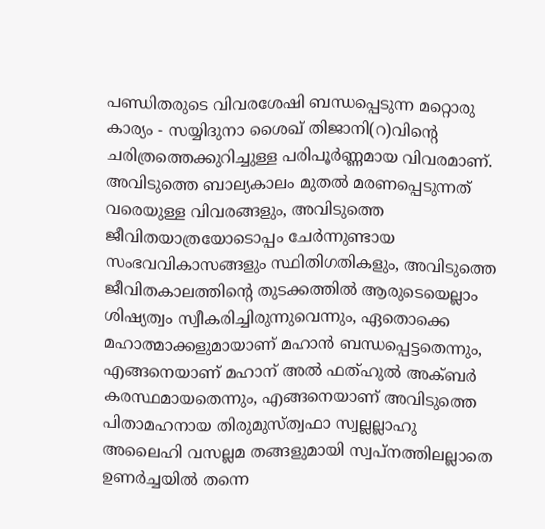പണ്ഡിതരുടെ വിവരശേഷി ബന്ധപ്പെടുന്ന മറ്റൊരു കാര്യം - സയ്യിദുനാ ശൈഖ് തിജാനി(റ)വിന്റെ ചരിത്രത്തെക്കുറിച്ചുള്ള പരിപൂര്‍ണ്ണമായ വിവരമാണ്. അവിടുത്തെ ബാല്യകാലം മുതല്‍ മരണപ്പെടുന്നത് വരെയുള്ള വിവരങ്ങളും, അവിടുത്തെ ജീവിതയാത്രയോടൊപ്പം ചേര്‍ന്നുണ്ടായ സംഭവവികാസങ്ങളും സ്ഥിതിഗതികളും, അവിടുത്തെ ജീവിതകാലത്തിന്റെ തുടക്കത്തില്‍ ആരുടെയെല്ലാം ശിഷ്യത്വം സ്വീകരിച്ചിരുന്നുവെന്നും, ഏതൊക്കെ മഹാത്മാക്കളുമായാണ് മഹാന്‍ ബന്ധപ്പെട്ടതെന്നും, എങ്ങനെയാണ് മഹാന് അല്‍ ഫത്‍ഹുല്‍ അക്‍ബര്‍ കരസ്ഥമായതെന്നും, എങ്ങനെയാണ് അവിടുത്തെ പിതാമഹനായ തിരുമുസ്‍ത്വഫാ സ്വല്ലല്ലാഹു അലൈഹി വസല്ലമ തങ്ങളുമായി സ്വപ്‍നത്തിലല്ലാതെ ഉണര്‍ച്ചയില്‍ തന്നെ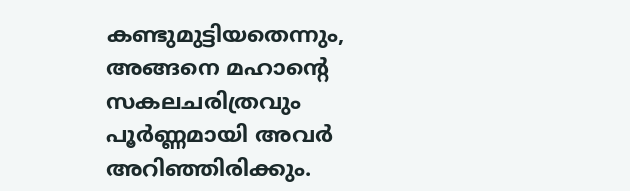കണ്ടുമുട്ടിയതെന്നും, അങ്ങനെ മഹാന്റെ സകലചരിത്രവും പൂര്‍ണ്ണമായി അവര്‍ അറിഞ്ഞിരിക്കും.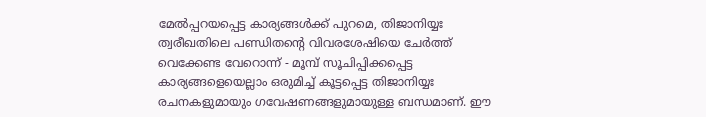മേല്‍പ്പറയപ്പെട്ട കാര്യങ്ങള്‍ക്ക് പുറമെ, തിജാനിയ്യഃ ത്വരീഖതിലെ പണ്ഡിതന്റെ വിവരശേഷിയെ ചേര്‍ത്ത് വെക്കേണ്ട വേറൊന്ന് - മൂമ്പ് സൂചിപ്പിക്കപ്പെട്ട കാര്യങ്ങളെയെല്ലാം ഒരുമിച്ച് കൂട്ടപ്പെട്ട തിജാനിയ്യഃ രചനകളുമായും ഗവേഷണങ്ങളുമായുള്ള ബന്ധമാണ്. ഈ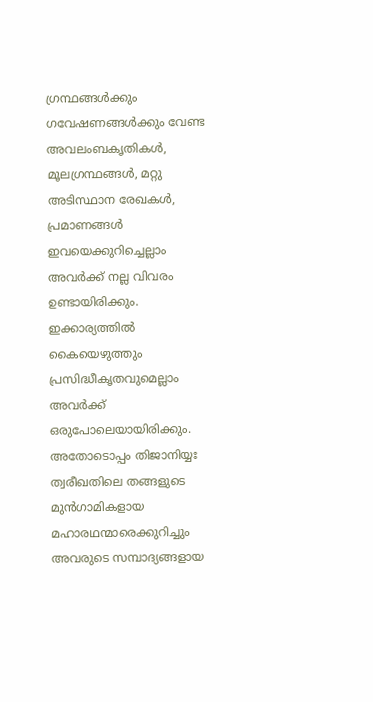ഗ്രന്ഥങ്ങള്‍ക്കും ഗവേഷണങ്ങള്‍ക്കും വേണ്ട അവലംബകൃതികള്‍, മൂലഗ്രന്ഥങ്ങള്‍, മറ്റു അടിസ്ഥാന രേഖകള്‍, പ്രമാണങ്ങള്‍ ഇവയെക്കുറിച്ചെല്ലാം അവര്‍ക്ക് നല്ല വിവരം ഉണ്ടായിരിക്കും. ഇക്കാര്യത്തില്‍ കൈയെഴുത്തും പ്രസിദ്ധീകൃതവുമെല്ലാം അവര്‍ക്ക് ഒരുപോലെയായിരിക്കും. അതോടൊപ്പം തിജാനിയ്യഃ ത്വരീഖതിലെ തങ്ങളുടെ മുന്‍ഗാമികളായ മഹാരഥന്മാരെക്കുറിച്ചും അവരുടെ സമ്പാദ്യങ്ങളായ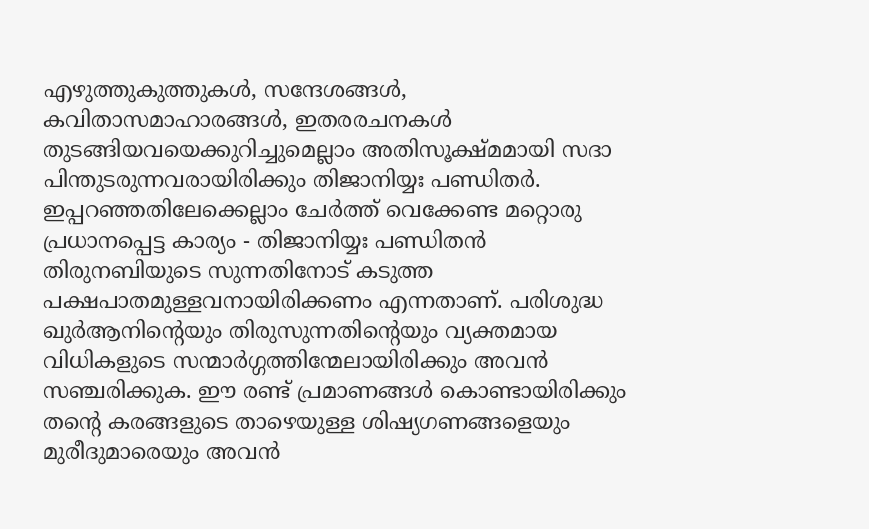എഴുത്തുകുത്തുകള്‍, സന്ദേശങ്ങള്‍, കവിതാസമാഹാരങ്ങള്‍, ഇതരരചനകള്‍ തുടങ്ങിയവയെക്കുറിച്ചുമെല്ലാം അതിസൂക്ഷ്‍മമായി സദാ പിന്തുടരുന്നവരായിരിക്കും തിജാനിയ്യഃ പണ്ഡിതര്‍.
ഇപ്പറഞ്ഞതിലേക്കെല്ലാം ചേര്‍ത്ത് വെക്കേണ്ട മറ്റൊരു പ്രധാനപ്പെട്ട കാര്യം - തിജാനിയ്യഃ പണ്ഡിതന്‍ തിരുനബിയുടെ സുന്നതിനോട് കടുത്ത പക്ഷപാതമുള്ളവനായിരിക്കണം എന്നതാണ്. പരിശുദ്ധ ഖുര്‍ആനിന്റെയും തിരുസുന്നതിന്റെയും വ്യക്തമായ വിധികളുടെ സന്മാര്‍ഗ്ഗത്തിന്മേലായിരിക്കും അവന്‍ സഞ്ചരിക്കുക. ഈ രണ്ട് പ്രമാണങ്ങള്‍ കൊണ്ടായിരിക്കും തന്റെ കരങ്ങളുടെ താഴെയുള്ള ശിഷ്യഗണങ്ങളെയും മുരീദുമാരെയും അവന്‍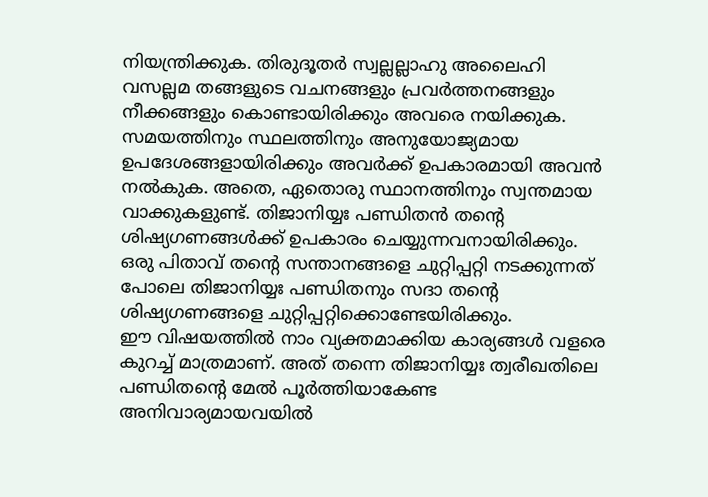നിയന്ത്രിക്കുക. തിരുദൂതര്‍ സ്വല്ലല്ലാഹു അലൈഹി വസല്ലമ തങ്ങളുടെ വചനങ്ങളും പ്രവര്‍ത്തനങ്ങളും നീക്കങ്ങളും കൊണ്ടായിരിക്കും അവരെ നയിക്കുക. സമയത്തിനും സ്ഥലത്തിനും അനുയോജ്യമായ ഉപദേശങ്ങളായിരിക്കും അവര്‍ക്ക് ഉപകാരമായി അവന്‍ നല്‍കുക. അതെ, ഏതൊരു സ്ഥാനത്തിനും സ്വന്തമായ വാക്കുകളുണ്ട്. തിജാനിയ്യഃ പണ്ഡിതന്‍ തന്റെ ശിഷ്യഗണങ്ങള്‍ക്ക് ഉപകാരം ചെയ്യുന്നവനായിരിക്കും. ഒരു പിതാവ് തന്റെ സന്താനങ്ങളെ ചുറ്റിപ്പറ്റി നടക്കുന്നത് പോലെ തിജാനിയ്യഃ പണ്ഡിതനും സദാ തന്റെ ശിഷ്യഗണങ്ങളെ ചുറ്റിപ്പറ്റിക്കൊണ്ടേയിരിക്കും.
ഈ വിഷയത്തില്‍ നാം വ്യക്തമാക്കിയ കാര്യങ്ങള്‍ വളരെ കുറച്ച് മാത്രമാണ്. അത് തന്നെ തിജാനിയ്യഃ ത്വരീഖതിലെ പണ്ഡിതന്റെ മേല്‍ പൂര്‍ത്തിയാകേണ്ട അനിവാര്യമായവയില്‍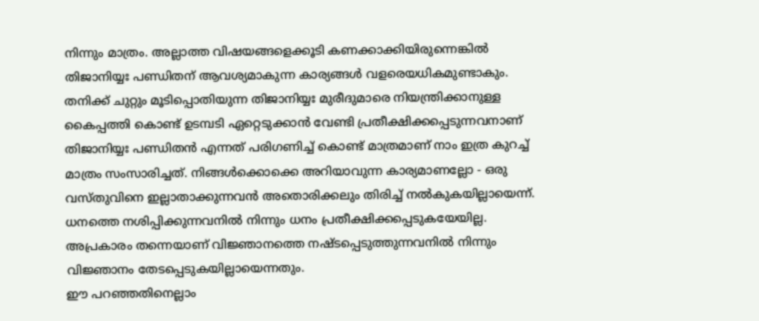നിന്നും മാത്രം. അല്ലാത്ത വിഷയങ്ങളെക്കൂടി കണക്കാക്കിയിരുന്നെങ്കില്‍ തിജാനിയ്യഃ പണ്ഡിതന് ആവശ്യമാകുന്ന കാര്യങ്ങള്‍ വളരെയധികമുണ്ടാകും. തനിക്ക് ചുറ്റും മൂടിപ്പൊതിയുന്ന തിജാനിയ്യഃ മുരീദുമാരെ നിയന്ത്രിക്കാനുള്ള കൈപ്പത്തി കൊണ്ട് ഉടമ്പടി ഏറ്റെടുക്കാന്‍ വേണ്ടി പ്രതീക്ഷിക്കപ്പെടുന്നവനാണ് തിജാനിയ്യഃ പണ്ഡിതന്‍ എന്നത് പരിഗണിച്ച് കൊണ്ട് മാത്രമാണ് നാം ഇത്ര കുറച്ച് മാത്രം സംസാരിച്ചത്. നിങ്ങള്‍ക്കൊക്കെ അറിയാവുന്ന കാര്യമാണല്ലോ - ഒരു വസ്‍തുവിനെ ഇല്ലാതാക്കുന്നവന്‍ അതൊരിക്കലും തിരിച്ച് നല്‍കുകയില്ലായെന്ന്. ധനത്തെ നശിപ്പിക്കുന്നവനില്‍ നിന്നും ധനം പ്രതീക്ഷിക്കപ്പെടുകയേയില്ല. അപ്രകാരം തന്നെയാണ് വിജ്ഞാനത്തെ നഷ്‍ടപ്പെടുത്തുന്നവനില്‍ നിന്നും വിജ്ഞാനം തേടപ്പെടുകയില്ലായെന്നതും.
ഈ പറഞ്ഞതിനെല്ലാം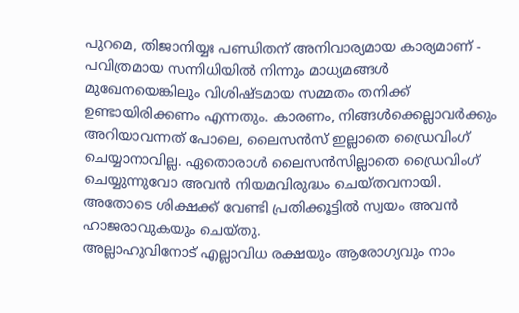പുറമെ, തിജാനിയ്യഃ പണ്ഡിതന് അനിവാര്യമായ കാര്യമാണ് - പവിത്രമായ സന്നിധിയില്‍ നിന്നും മാധ്യമങ്ങള്‍ മുഖേനയെങ്കിലും വിശിഷ്‍ടമായ സമ്മതം തനിക്ക് ഉണ്ടായിരിക്കണം എന്നതും. കാരണം, നിങ്ങള്‍ക്കെല്ലാവര്‍ക്കും അറിയാവന്നത് പോലെ, ലൈസന്‍സ് ഇല്ലാതെ ഡ്രൈവിംഗ് ചെയ്യാനാവില്ല. ഏതൊരാള്‍ ലൈസന്‍സില്ലാതെ ഡ്രൈവിംഗ് ചെയ്യുന്നുവോ അവന്‍ നിയമവിരുദ്ധം ചെയ്‍തവനായി. അതോടെ ശിക്ഷക്ക് വേണ്ടി പ്രതിക്കൂട്ടില്‍ സ്വയം അവന്‍ ഹാജരാവുകയും ചെയ്‍തു.
അല്ലാഹുവിനോട് എല്ലാവിധ രക്ഷയും ആരോഗ്യവും നാം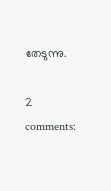തേടുന്നു.

2 comments: